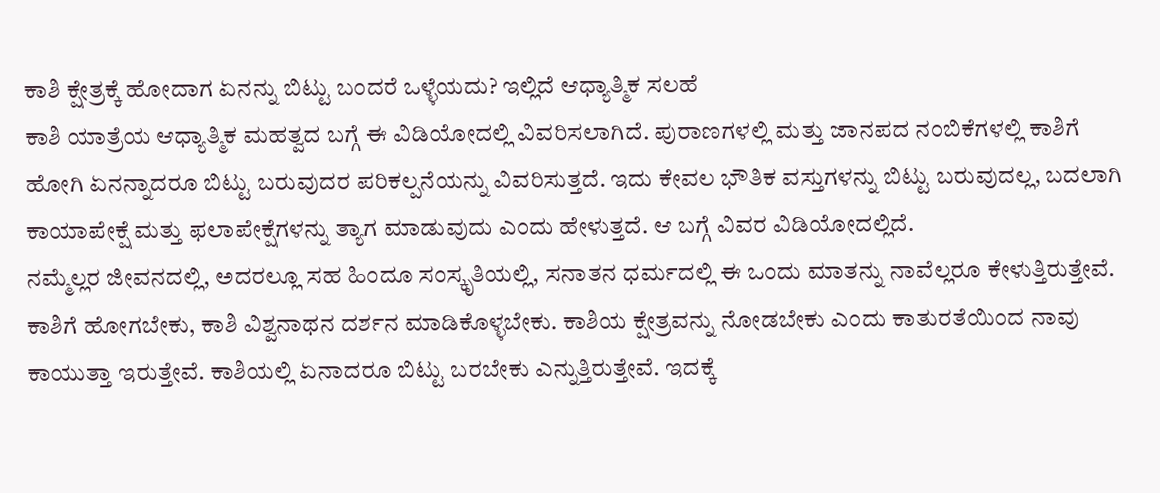ಕಾಶಿ ಕ್ಷೇತ್ರಕ್ಕೆ ಹೋದಾಗ ಏನನ್ನು ಬಿಟ್ಟು ಬಂದರೆ ಒಳ್ಳೆಯದು? ಇಲ್ಲಿದೆ ಆಧ್ಯಾತ್ಮಿಕ ಸಲಹೆ
ಕಾಶಿ ಯಾತ್ರೆಯ ಆಧ್ಯಾತ್ಮಿಕ ಮಹತ್ವದ ಬಗ್ಗೆ ಈ ವಿಡಿಯೋದಲ್ಲಿ ವಿವರಿಸಲಾಗಿದೆ. ಪುರಾಣಗಳಲ್ಲಿ ಮತ್ತು ಜಾನಪದ ನಂಬಿಕೆಗಳಲ್ಲಿ ಕಾಶಿಗೆ ಹೋಗಿ ಏನನ್ನಾದರೂ ಬಿಟ್ಟು ಬರುವುದರ ಪರಿಕಲ್ಪನೆಯನ್ನು ವಿವರಿಸುತ್ತದೆ. ಇದು ಕೇವಲ ಭೌತಿಕ ವಸ್ತುಗಳನ್ನು ಬಿಟ್ಟು ಬರುವುದಲ್ಲ, ಬದಲಾಗಿ ಕಾಯಾಪೇಕ್ಷೆ ಮತ್ತು ಫಲಾಪೇಕ್ಷೆಗಳನ್ನು ತ್ಯಾಗ ಮಾಡುವುದು ಎಂದು ಹೇಳುತ್ತದೆ. ಆ ಬಗ್ಗೆ ವಿವರ ವಿಡಿಯೋದಲ್ಲಿದೆ.
ನಮ್ಮೆಲ್ಲರ ಜೀವನದಲ್ಲಿ, ಅದರಲ್ಲೂ ಸಹ ಹಿಂದೂ ಸಂಸ್ಕೃತಿಯಲ್ಲಿ, ಸನಾತನ ಧರ್ಮದಲ್ಲಿ ಈ ಒಂದು ಮಾತನ್ನು ನಾವೆಲ್ಲರೂ ಕೇಳುತ್ತಿರುತ್ತೇವೆ. ಕಾಶಿಗೆ ಹೋಗಬೇಕು, ಕಾಶಿ ವಿಶ್ವನಾಥನ ದರ್ಶನ ಮಾಡಿಕೊಳ್ಳಬೇಕು. ಕಾಶಿಯ ಕ್ಷೇತ್ರವನ್ನು ನೋಡಬೇಕು ಎಂದು ಕಾತುರತೆಯಿಂದ ನಾವು ಕಾಯುತ್ತಾ ಇರುತ್ತೇವೆ. ಕಾಶಿಯಲ್ಲಿ ಏನಾದರೂ ಬಿಟ್ಟು ಬರಬೇಕು ಎನ್ನುತ್ತಿರುತ್ತೇವೆ. ಇದಕ್ಕೆ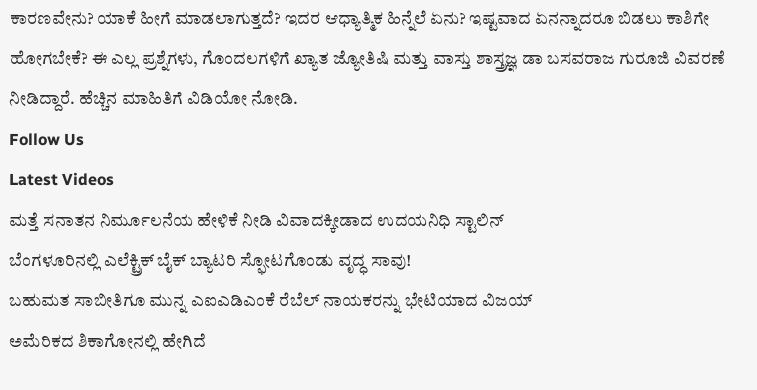ಕಾರಣವೇನು? ಯಾಕೆ ಹೀಗೆ ಮಾಡಲಾಗುತ್ತದೆ? ಇದರ ಆಧ್ಯಾತ್ಮಿಕ ಹಿನ್ನೆಲೆ ಏನು? ಇಷ್ಟವಾದ ಏನನ್ನಾದರೂ ಬಿಡಲು ಕಾಶಿಗೇ ಹೋಗಬೇಕೆ? ಈ ಎಲ್ಲ ಪ್ರಶ್ನೆಗಳು, ಗೊಂದಲಗಳಿಗೆ ಖ್ಯಾತ ಜ್ಯೋತಿಷಿ ಮತ್ತು ವಾಸ್ತು ಶಾಸ್ತ್ರಜ್ಞ ಡಾ ಬಸವರಾಜ ಗುರೂಜಿ ವಿವರಣೆ ನೀಡಿದ್ದಾರೆ. ಹೆಚ್ಚಿನ ಮಾಹಿತಿಗೆ ವಿಡಿಯೋ ನೋಡಿ.
Follow Us
Latest Videos
ಮತ್ತೆ ಸನಾತನ ನಿರ್ಮೂಲನೆಯ ಹೇಳಿಕೆ ನೀಡಿ ವಿವಾದಕ್ಕೀಡಾದ ಉದಯನಿಧಿ ಸ್ಟಾಲಿನ್
ಬೆಂಗಳೂರಿನಲ್ಲಿ ಎಲೆಕ್ಟ್ರಿಕ್ ಬೈಕ್ ಬ್ಯಾಟರಿ ಸ್ಫೋಟಗೊಂಡು ವೃದ್ಧ ಸಾವು!
ಬಹುಮತ ಸಾಬೀತಿಗೂ ಮುನ್ನ ಎಐಎಡಿಎಂಕೆ ರೆಬೆಲ್ ನಾಯಕರನ್ನು ಭೇಟಿಯಾದ ವಿಜಯ್
ಅಮೆರಿಕದ ಶಿಕಾಗೋನಲ್ಲಿ ಹೇಗಿದೆ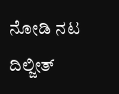ನೋಡಿ ನಟ ದಿಲ್ಜೀತ್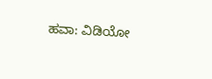ಹವಾ: ವಿಡಿಯೋ